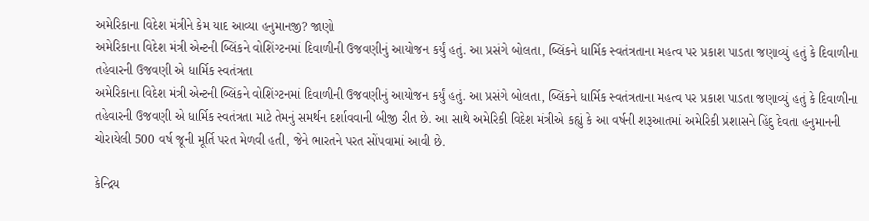અમેરિકાના વિદેશ મંત્રીને કેમ યાદ આવ્યા હનુમાનજી? જાણો
અમેરિકાના વિદેશ મંત્રી એન્ટની બ્લિંકને વોશિંગ્ટનમાં દિવાળીની ઉજવણીનું આયોજન કર્યું હતું. આ પ્રસંગે બોલતા, બ્લિંકને ધાર્મિક સ્વતંત્રતાના મહત્વ પર પ્રકાશ પાડતા જણાવ્યું હતું કે દિવાળીના તહેવારની ઉજવણી એ ધાર્મિક સ્વતંત્રતા
અમેરિકાના વિદેશ મંત્રી એન્ટની બ્લિંકને વોશિંગ્ટનમાં દિવાળીની ઉજવણીનું આયોજન કર્યું હતું. આ પ્રસંગે બોલતા, બ્લિંકને ધાર્મિક સ્વતંત્રતાના મહત્વ પર પ્રકાશ પાડતા જણાવ્યું હતું કે દિવાળીના તહેવારની ઉજવણી એ ધાર્મિક સ્વતંત્રતા માટે તેમનું સમર્થન દર્શાવવાની બીજી રીત છે. આ સાથે અમેરિકી વિદેશ મંત્રીએ કહ્યું કે આ વર્ષની શરૂઆતમાં અમેરિકી પ્રશાસને હિંદુ દેવતા હનુમાનની ચોરાયેલી 500 વર્ષ જૂની મૂર્તિ પરત મેળવી હતી, જેને ભારતને પરત સોંપવામાં આવી છે.

કેન્દ્રિય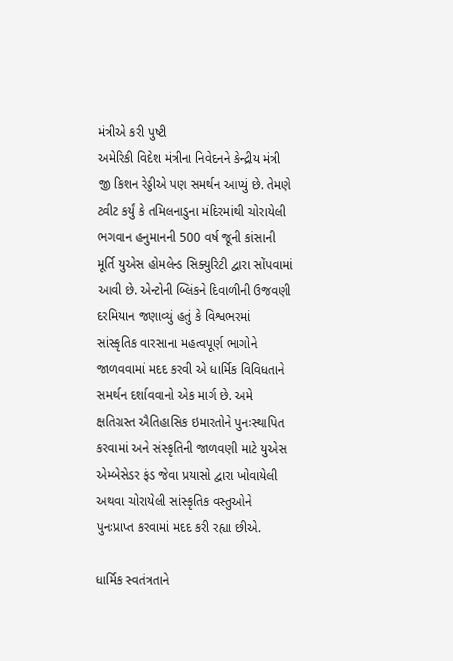મંત્રીએ કરી પુષ્ટી
અમેરિકી વિદેશ મંત્રીના નિવેદનને કેન્દ્રીય મંત્રી જી કિશન રેડ્ડીએ પણ સમર્થન આપ્યું છે. તેમણે ટ્વીટ કર્યું કે તમિલનાડુના મંદિરમાંથી ચોરાયેલી ભગવાન હનુમાનની 500 વર્ષ જૂની કાંસાની મૂર્તિ યુએસ હોમલેન્ડ સિક્યુરિટી દ્વારા સોંપવામાં આવી છે. એન્ટોની બ્લિંકને દિવાળીની ઉજવણી દરમિયાન જણાવ્યું હતું કે વિશ્વભરમાં સાંસ્કૃતિક વારસાના મહત્વપૂર્ણ ભાગોને જાળવવામાં મદદ કરવી એ ધાર્મિક વિવિધતાને સમર્થન દર્શાવવાનો એક માર્ગ છે. અમે ક્ષતિગ્રસ્ત ઐતિહાસિક ઇમારતોને પુનઃસ્થાપિત કરવામાં અને સંસ્કૃતિની જાળવણી માટે યુએસ એમ્બેસેડર ફંડ જેવા પ્રયાસો દ્વારા ખોવાયેલી અથવા ચોરાયેલી સાંસ્કૃતિક વસ્તુઓને પુનઃપ્રાપ્ત કરવામાં મદદ કરી રહ્યા છીએ.

ધાર્મિક સ્વતંત્રતાને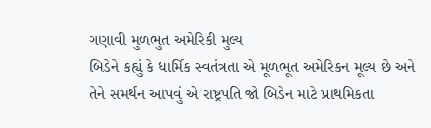ગણાવી મુળભુત અમેરિકી મુલ્ય
બિડેને કહ્યું કે ધાર્મિક સ્વતંત્રતા એ મૂળભૂત અમેરિકન મૂલ્ય છે અને તેને સમર્થન આપવું એ રાષ્ટ્રપતિ જો બિડેન માટે પ્રાથમિકતા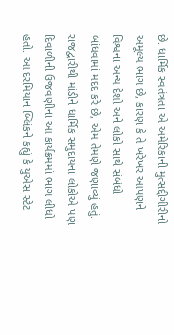છે. ધાર્મિક સ્વતંત્રતા એ અમેરિકાની મુત્સદ્દીગીરીનો અમૂલ્ય ભાગ છે, કારણ કે તે ખરેખર આપણને વિશ્વના અન્ય દેશો અને લોકો સાથે સંબંધો બાંધવામાં મદદ કરે છે, એમ તેમણે જણાવ્યું હતું. રાજદ્વારીથી માંડીને ધાર્મિક સમુદાયના લોકોએ પણ દિવાળીની ઉજવણીના આ કાર્યક્રમમાં ભાગ લીધો હતો. આ દરમિયાન બ્લિંકને કહ્યું કે યુએસ સ્ટેટ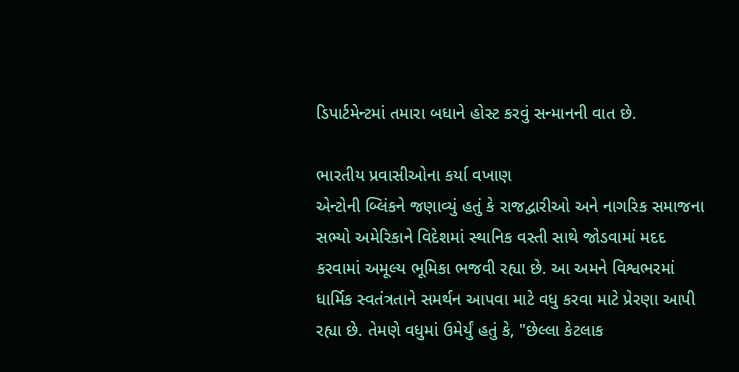ડિપાર્ટમેન્ટમાં તમારા બધાને હોસ્ટ કરવું સન્માનની વાત છે.

ભારતીય પ્રવાસીઓના કર્યા વખાણ
એન્ટોની બ્લિંકને જણાવ્યું હતું કે રાજદ્વારીઓ અને નાગરિક સમાજના સભ્યો અમેરિકાને વિદેશમાં સ્થાનિક વસ્તી સાથે જોડવામાં મદદ કરવામાં અમૂલ્ય ભૂમિકા ભજવી રહ્યા છે. આ અમને વિશ્વભરમાં ધાર્મિક સ્વતંત્રતાને સમર્થન આપવા માટે વધુ કરવા માટે પ્રેરણા આપી રહ્યા છે. તેમણે વધુમાં ઉમેર્યું હતું કે, "છેલ્લા કેટલાક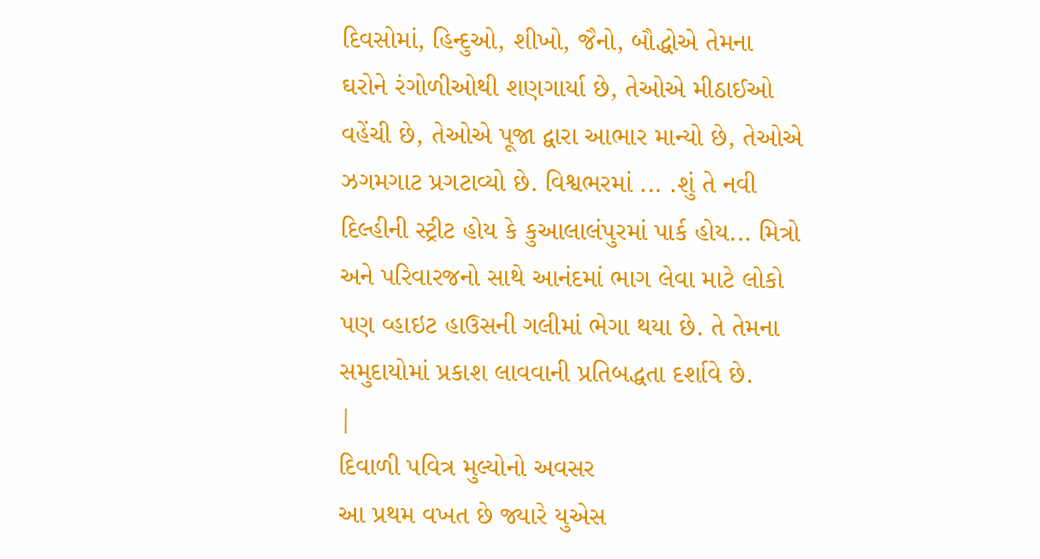દિવસોમાં, હિન્દુઓ, શીખો, જૈનો, બૌદ્ધોએ તેમના ઘરોને રંગોળીઓથી શણગાર્યા છે, તેઓએ મીઠાઈઓ વહેંચી છે, તેઓએ પૂજા દ્વારા આભાર માન્યો છે, તેઓએ ઝગમગાટ પ્રગટાવ્યો છે. વિશ્વભરમાં ... .શું તે નવી દિલ્હીની સ્ટ્રીટ હોય કે કુઆલાલંપુરમાં પાર્ક હોય... મિત્રો અને પરિવારજનો સાથે આનંદમાં ભાગ લેવા માટે લોકો પણ વ્હાઇટ હાઉસની ગલીમાં ભેગા થયા છે. તે તેમના સમુદાયોમાં પ્રકાશ લાવવાની પ્રતિબદ્ધતા દર્શાવે છે.
|
દિવાળી પવિત્ર મુલ્યોનો અવસર
આ પ્રથમ વખત છે જ્યારે યુએસ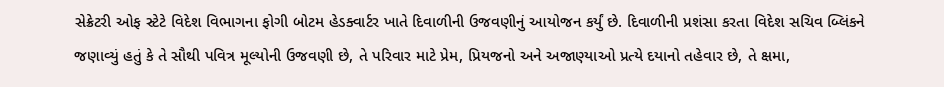સેક્રેટરી ઓફ સ્ટેટે વિદેશ વિભાગના ફોગી બોટમ હેડક્વાર્ટર ખાતે દિવાળીની ઉજવણીનું આયોજન કર્યું છે. દિવાળીની પ્રશંસા કરતા વિદેશ સચિવ બ્લિંકને જણાવ્યું હતું કે તે સૌથી પવિત્ર મૂલ્યોની ઉજવણી છે, તે પરિવાર માટે પ્રેમ, પ્રિયજનો અને અજાણ્યાઓ પ્રત્યે દયાનો તહેવાર છે, તે ક્ષમા,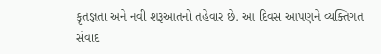કૃતજ્ઞતા અને નવી શરૂઆતનો તહેવાર છે. આ દિવસ આપણને વ્યક્તિગત સંવાદ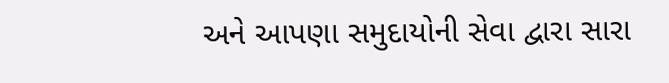અને આપણા સમુદાયોની સેવા દ્વારા સારા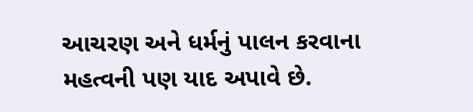આચરણ અને ધર્મનું પાલન કરવાના મહત્વની પણ યાદ અપાવે છે.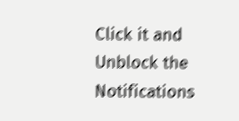Click it and Unblock the Notifications